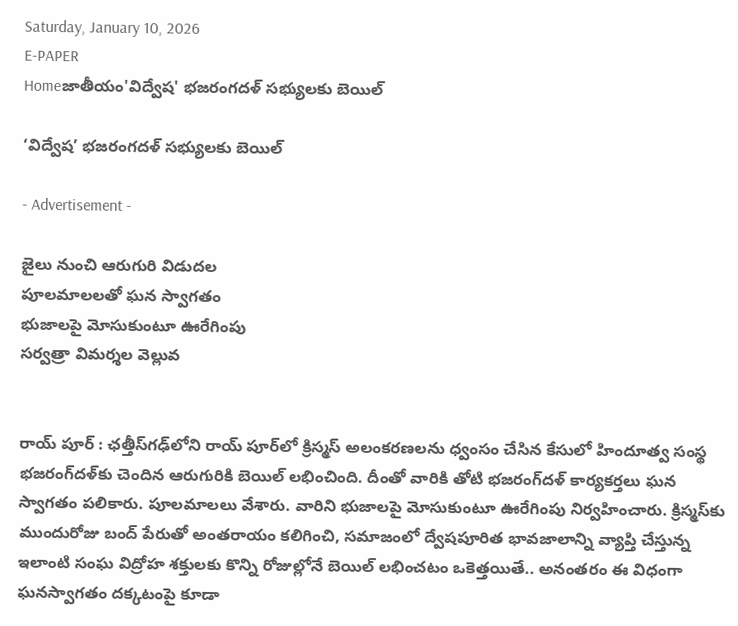Saturday, January 10, 2026
E-PAPER
Homeజాతీయం'విద్వేష' భజరంగదళ్‌ సభ్యులకు బెయిల్‌

‘విద్వేష’ భజరంగదళ్‌ సభ్యులకు బెయిల్‌

- Advertisement -

జైలు నుంచి ఆరుగురి విడుదల
పూలమాలలతో ఘన స్వాగతం
భుజాలపై మోసుకుంటూ ఊరేగింపు
సర్వత్రా విమర్శల వెల్లువ


రాయ్ పూర్‌ : ఛత్తీస్‌గఢ్‌లోని రాయ్ పూర్‌లో క్రిస్మస్‌ అలంకరణలను ధ్వంసం చేసిన కేసులో హిందూత్వ సంస్థ భజరంగ్‌దళ్‌కు చెందిన ఆరుగురికి బెయిల్‌ లభించింది. దీంతో వారికి తోటి భజరంగ్‌దళ్‌ కార్యకర్తలు ఘన స్వాగతం పలికారు. పూలమాలలు వేశారు. వారిని భుజాలపై మోసుకుంటూ ఊరేగింపు నిర్వహించారు. క్రిస్మస్‌కు ముందురోజు బంద్‌ పేరుతో అంతరాయం కలిగించి, సమాజంలో ద్వేషపూరిత భావజాలాన్ని వ్యాప్తి చేస్తున్న ఇలాంటి సంఘ విద్రోహ శక్తులకు కొన్ని రోజుల్లోనే బెయిల్‌ లభించటం ఒకెత్తయితే.. అనంతరం ఈ విధంగా ఘనస్వాగతం దక్కటంపై కూడా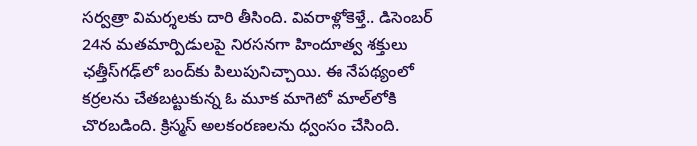సర్వత్రా విమర్శలకు దారి తీసింది. వివరాళ్లోకెళ్తే.. డిసెంబర్‌ 24న మతమార్పిడులపై నిరసనగా హిందూత్వ శక్తులు ఛత్తీస్‌గఢ్‌లో బంద్‌కు పిలుపునిచ్చాయి. ఈ నేపథ్యంలో కర్రలను చేతబట్టుకున్న ఓ మూక మాగెటో మాల్‌లోకి చొరబడింది. క్రిస్మస్‌ అలకంరణలను ధ్వంసం చేసింది.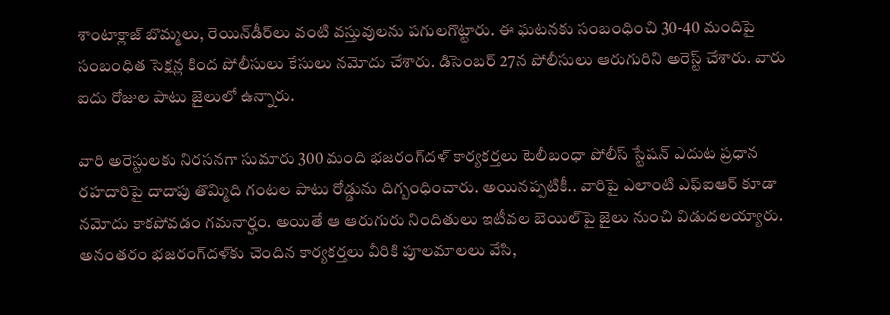శాంటాక్లాజ్‌ బొమ్మలు, రెయిన్‌డీర్‌లు వంటి వస్తువులను పగులగొట్టారు. ఈ ఘటనకు సంబంధించి 30-40 మందిపై సంబంధిత సెక్షన్ల కింద పోలీసులు కేసులు నమోదు చేశారు. డిసెంబర్‌ 27న పోలీసులు ఆరుగురిని అరెస్ట్‌ చేశారు. వారు ఐదు రోజుల పాటు జైలులో ఉన్నారు.

వారి అరెస్టులకు నిరసనగా సుమారు 300 మంది భజరంగ్‌దళ్‌ కార్యకర్తలు టెలీబంధా పోలీస్‌ స్టేషన్‌ ఎదుట ప్రధాన రహదారిపై దాదాపు తొమ్మిది గంటల పాటు రోడ్డును దిగ్బంధించారు. అయినప్పటికీ.. వారిపై ఎలాంటి ఎఫ్‌ఐఆర్‌ కూడా నమోదు కాకపోవడం గమనార్హం. అయితే ఆ ఆరుగురు నిందితులు ఇటీవల బెయిల్‌పై జైలు నుంచి విడుదలయ్యారు. అనంతరం భజరంగ్‌దళ్‌కు చెందిన కార్యకర్తలు వీరికి పూలమాలలు వేసి,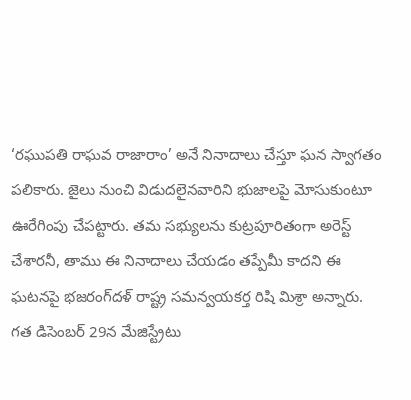‘రఘుపతి రాఘవ రాజారాం’ అనే నినాదాలు చేస్తూ ఘన స్వాగతం పలికారు. జైలు నుంచి విడుదలైనవారిని భుజాలపై మోసుకుంటూ ఊరేగింపు చేపట్టారు. తమ సభ్యులను కుట్రపూరితంగా అరెస్ట్‌ చేశారనీ, తాము ఈ నినాదాలు చేయడం తప్పేమీ కాదని ఈ ఘటనపై భజరంగ్‌దళ్‌ రాష్ట్ర సమన్వయకర్త రిషి మిశ్రా అన్నారు. గత డిసెంబర్‌ 29న మేజిస్ట్రేటు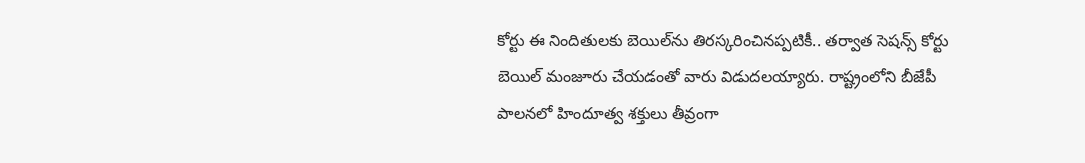కోర్టు ఈ నిందితులకు బెయిల్‌ను తిరస్కరించినప్పటికీ.. తర్వాత సెషన్స్‌ కోర్టు బెయిల్‌ మంజూరు చేయడంతో వారు విడుదలయ్యారు. రాష్ట్రంలోని బీజేపీ పాలనలో హిందూత్వ శక్తులు తీవ్రంగా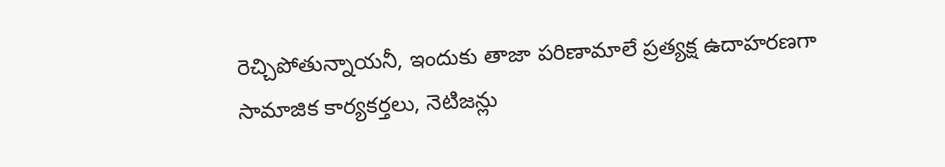రెచ్చిపోతున్నాయనీ, ఇందుకు తాజా పరిణామాలే ప్రత్యక్ష ఉదాహరణగా సామాజిక కార్యకర్తలు, నెటిజన్లు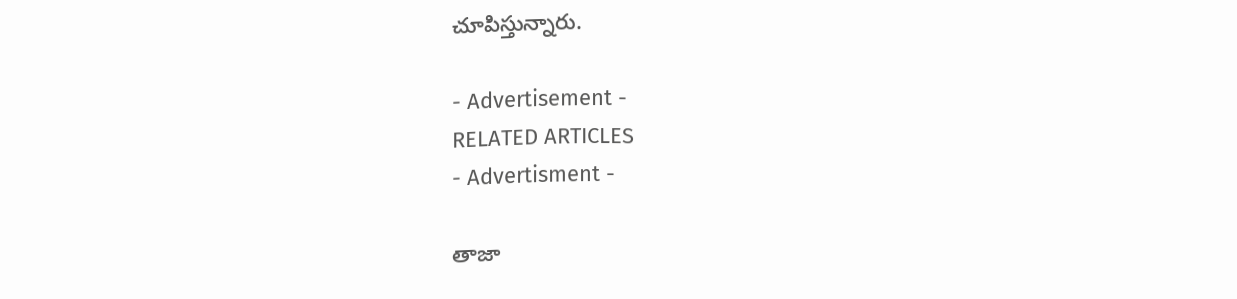చూపిస్తున్నారు.

- Advertisement -
RELATED ARTICLES
- Advertisment -

తాజా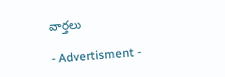వార్తలు

- Advertisment -